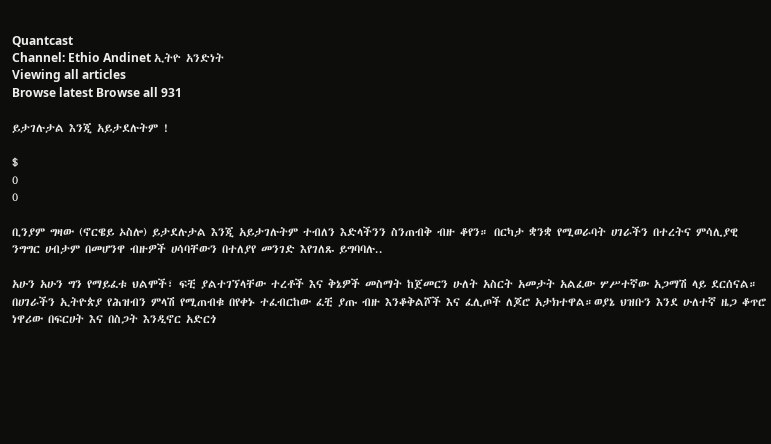Quantcast
Channel: Ethio Andinet ኢትዮ አንድነት
Viewing all articles
Browse latest Browse all 931

ይታገሉታል እንጂ አይታደሉትም !

$
0
0

ቢንያም ግዛው (ኖርዌይ ኦስሎ) ይታደሉታል እንጂ አይታገሉትም ተብለን እድላችንን ስንጠብቅ ብዙ ቆየን። በርካታ ቋንቋ የሚወራባት ሀገራችን በተረትና ምሳሊያዊ ንግግር ሀብታም በመሆንዋ ብዙዎች ሀሳባቸውን በተለያየ መንገድ እየገለጹ ይግባባሉ..

አሁን አሁን ግን የማይፈቱ ህልሞች፣ ፍቺ ያልተገኘላቸው ተረቶች እና ቅኔዎች መስማት ከጀመርን ሁለት አስርት አመታት አልፈው ሦሥተኛው አጋማሽ ላይ ደርሰናል። በሀገራችን ኢትዮጵያ የሕዝብን ምላሽ የሚጠብቁ በየቀኑ ተፈብርከው ፈቺ ያጡ ብዙ እንቆቅልሾች እና ፈሊጦች ለጆሮ አታክተዋል።ወያኔ ህዝቡን እንደ ሁለተኛ ዜጋ ቆጥሮ ነዋሪው በፍርሀት እና በስጋት እንዲኖር አድርጎ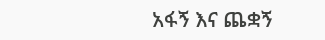አፋኝ እና ጨቋኝ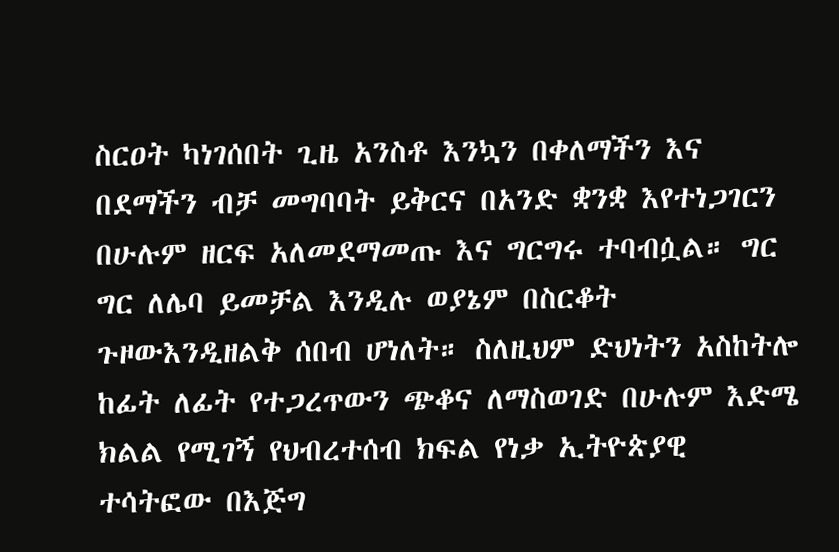ስርዐት ካነገሰበት ጊዜ አንስቶ እንኳን በቀለማችን እና በደማችን ብቻ መግባባት ይቅርና በአንድ ቋንቋ እየተነጋገርን በሁሉም ዘርፍ አለመደማመጡ እና ግርግሩ ተባብሷል። ግር ግር ለሌባ ይመቻል እንዲሉ ወያኔም በስርቆት ጉዞውእንዲዘልቅ ሰበብ ሆነለት። ስለዚህም ድህነትን አስከትሎ ከፊት ለፊት የተጋረጥውን ጭቆና ለማስወገድ በሁሉም እድሜ ክልል የሚገኝ የህብረተሰብ ክፍል የነቃ ኢትዮጵያዊ ተሳትፎው በእጅግ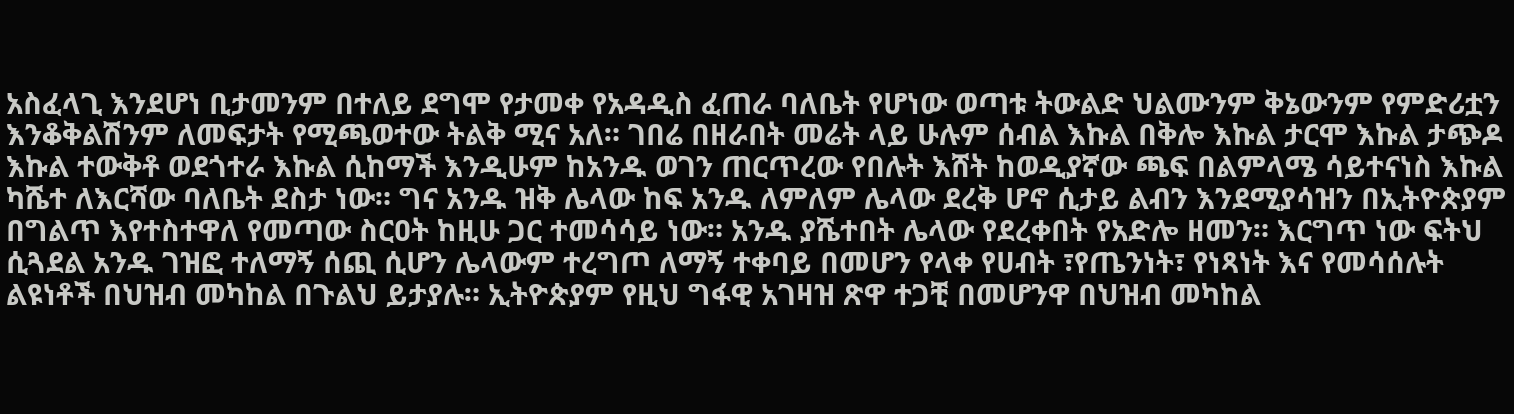አስፈላጊ እንደሆነ ቢታመንም በተለይ ደግሞ የታመቀ የአዳዲስ ፈጠራ ባለቤት የሆነው ወጣቱ ትውልድ ህልሙንም ቅኔውንም የምድሪቷን እንቆቅልሽንም ለመፍታት የሚጫወተው ትልቅ ሚና አለ። ገበሬ በዘራበት መሬት ላይ ሁሉም ሰብል እኩል በቅሎ እኩል ታርሞ እኩል ታጭዶ እኩል ተውቅቶ ወደጎተራ እኩል ሲከማች እንዲሁም ከአንዱ ወገን ጠርጥረው የበሉት እሸት ከወዲያኛው ጫፍ በልምላሜ ሳይተናነስ እኩል ካሼተ ለእርሻው ባለቤት ደስታ ነው። ግና አንዱ ዝቅ ሌላው ከፍ አንዱ ለምለም ሌላው ደረቅ ሆኖ ሲታይ ልብን እንደሚያሳዝን በኢትዮጵያም በግልጥ እየተስተዋለ የመጣው ስርዐት ከዚሁ ጋር ተመሳሳይ ነው። አንዱ ያሼተበት ሌላው የደረቀበት የአድሎ ዘመን። እርግጥ ነው ፍትህ ሲጓደል አንዱ ገዝፎ ተለማኝ ሰጪ ሲሆን ሌላውም ተረግጦ ለማኝ ተቀባይ በመሆን የላቀ የሀብት ፣የጤንነት፣ የነጻነት እና የመሳሰሉት ልዩነቶች በህዝብ መካከል በጉልህ ይታያሉ። ኢትዮጵያም የዚህ ግፋዊ አገዛዝ ጽዋ ተጋቺ በመሆንዋ በህዝብ መካከል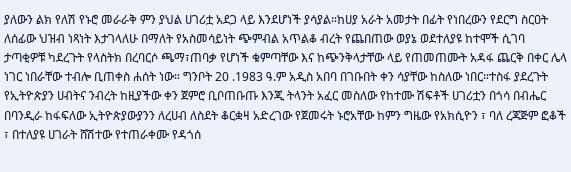ያለውን ልክ የለሽ የኑሮ መራራቅ ምን ያህል ሀገሪቷ አደጋ ላይ እንደሆነች ያሳያል።ከሀያ አራት አመታት በፊት የነበረውን የደርግ ስርዐት ለሰፊው ህዝብ ነጻነት እታገላለሁ በማለት የአስመሳይነት ጭምብል አጥልቆ ብረት የጨበጠው ወያኔ ወደተለያዩ ከተሞች ሲገባ ታጣቂዎቹ ካደረጉት የላስትክ በረባርሶ ጫማ፣ጠባቃ የሆነች ቁምጣቸው እና ከጭንቅላታቸው ላይ የጠመጠሙት አዳፋ ጨርቅ በቀር ሌላ ነገር ነበራቸው ተብሎ ቢጠቀስ ሐሰት ነው። ግንቦት 20 .1983 ዓ.ም አዲስ አበባ በገቡበት ቀን ሳያቸው ከስለው ነበር።ተስፋ ያደረጉት የኢትዮጵያን ሀብትና ንብረት ከዚያችው ቀን ጀምሮ ቢቦጠቡጡ እንጂ ትላንት አፈር መስለው የከተሙ ሽፍቶች ሀገሪቷን በጎሳ በብሔር በባንዲራ ከፋፍለው ኢትዮጵያውያንን ለረሀብ ለስደት ቆርቋዛ አድረገው የጀመሩት ኑሮአቸው ከምን ግዜው የአክሲዮን ፣ ባለ ረጃጅም ፎቆች ፣ በተለያዩ ሀገራት ሸሽተው የተጠራቀሙ የዳጎሰ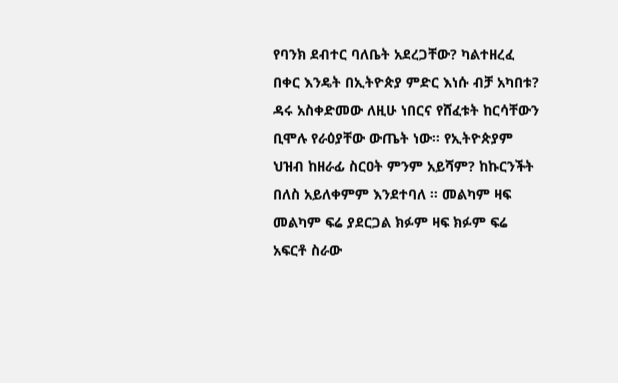የባንክ ደብተር ባለቤት አደረጋቸው? ካልተዘረፈ በቀር እንዴት በኢትዮጵያ ምድር እነሱ ብቻ አካበቱ? ዳሩ አስቀድመው ለዚሁ ነበርና የሸፈቱት ከርሳቸውን ቢሞሉ የራዕያቸው ውጤት ነው። የኢትዮጵያም ህዝብ ከዘራፊ ስርዐት ምንም አይሻም? ከኩርንችት በለስ አይለቀምም እንደተባለ ። መልካም ዛፍ መልካም ፍሬ ያደርጋል ክፉም ዛፍ ክፉም ፍሬ አፍርቶ ስራው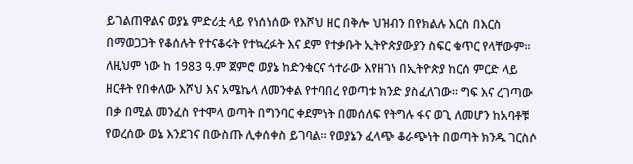ይገልጠዋልና ወያኔ ምድሪቷ ላይ የነሰነሰው የእሾህ ዘር በቅሎ ህዝብን በየክልሉ እርስ በእርስ በማወጋጋት የቆሰሉት የተናቆሩት የተኳረፉት እና ደም የተቃቡት ኢትዮጵያውያን ስፍር ቁጥር የላቸውም። ለዚህም ነው ከ 1983 ዓ.ም ጀምሮ ወያኔ ከድንቁርና ጎተራው እየዘገነ በኢትዮጵያ ከርሰ ምርድ ላይ ዘርቶት የበቀለው እሾህ እና አሜኬላ ለመንቀል የተባበረ የወጣቱ ክንድ ያስፈለገው። ግፍ እና ረገጣው በቃ በሚል መንፈስ የተሞላ ወጣት በግንባር ቀደምነት በመሰለፍ የትግሉ ፋና ወጊ ለመሆን ከአባቶቹ የወረሰው ወኔ እንደገና በውስጡ ሊቀሰቀስ ይገባል። የወያኔን ፈላጭ ቆራጭነት በወጣት ክንዱ ገርስሶ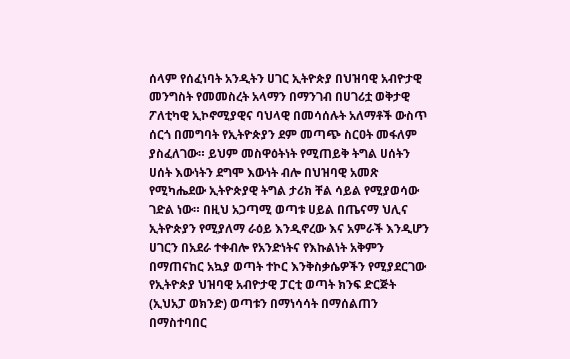ሰላም የሰፈነባት አንዲትን ሀገር ኢትዮጵያ በህዝባዊ አብዮታዊ መንግስት የመመስረት አላማን በማንገብ በሀገሪቷ ወቅታዊ ፖለቲካዊ ኢኮኖሚያዊና ባህላዊ በመሳሰሉት አለማቶች ውስጥ ሰርጎ በመግባት የኢትዮጵያን ደም መጣጭ ስርዐት መፋለም ያስፈለገው። ይህም መስዋዕትነት የሚጠይቅ ትግል ሀሰትን ሀሰት እውነትን ደግሞ እውነት ብሎ በህዝባዊ አመጽ የሚካሔደው ኢትዮጵያዊ ትግል ታሪክ ቸል ሳይል የሚያወሳው ገድል ነው። በዚህ አጋጣሚ ወጣቱ ሀይል በጤናማ ህሊና ኢትዮጵያን የሚያለማ ራዕይ እንዲኖረው እና አምራች እንዲሆን ሀገርን በአደራ ተቀብሎ የአንድነትና የእኩልነት አቅምን በማጠናከር አኳያ ወጣት ተኮር እንቅስቃሴዎችን የሚያደርገው የኢትዮጵያ ህዝባዊ አብዮታዊ ፓርቲ ወጣት ክንፍ ድርጅት (ኢህአፓ ወክንድ) ወጣቱን በማነሳሳት በማሰልጠን በማስተባበር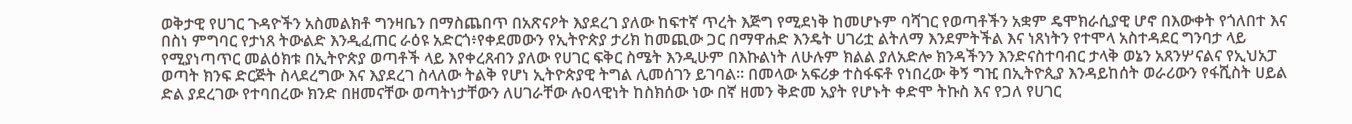ወቅታዊ የሀገር ጉዳዮችን አስመልክቶ ግንዛቤን በማስጨበጥ በአጽናዖት እያደረገ ያለው ከፍተኛ ጥረት እጅግ የሚደነቅ ከመሆኑም ባሻገር የወጣቶችን አቋም ዴሞክራሲያዊ ሆኖ በእውቀት የጎለበተ እና በስነ ምግባር የታነጸ ትውልድ እንዲፈጠር ራዕዩ አድርጎ፥የቀደመውን የኢትዮጵያ ታሪክ ከመጪው ጋር በማዋሐድ እንዴት ሀገሪቷ ልትለማ እንደምትችል እና ነጸነትን የተሞላ አስተዳደር ግንባታ ላይ የሚያነጣጥር መልዕክቱ በኢትዮጵያ ወጣቶች ላይ እየቀረጸብን ያለው የሀገር ፍቅር ስሜት እንዲሁም በእኩልነት ለሁሉም ክልል ያለአድሎ ክንዳችንን እንድናስተባብር ታላቅ ወኔን አጸንሦናልና የኢህአፓ ወጣት ክንፍ ድርጅት ስላደረግው እና እያደረገ ስላለው ትልቅ የሆነ ኢትዮጵያዊ ትግል ሊመሰገን ይገባል። በመላው አፍሪቃ ተስፋፍቶ የነበረው ቅኝ ግዢ በኢትዮጲያ እንዳይከሰት ወራሪውን የፋሺስት ሀይል ድል ያደረገው የተባበረው ክንድ በዘመናቸው ወጣትነታቸውን ለሀገራቸው ሉዐላዊነት ከስክሰው ነው በኛ ዘመን ቅድመ አያት የሆኑት ቀድሞ ትኩስ እና የጋለ የሀገር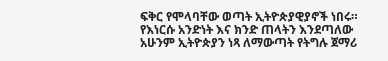ፍቅር የሞላባቸው ወጣት ኢትዮጵያዊያኖች ነበሩ። የእነርሱ አንድነት እና ክንድ ጠላትን እንደጣለው አሁንም ኢትዮጵያን ነጻ ለማውጣት የትግሉ ጀማሪ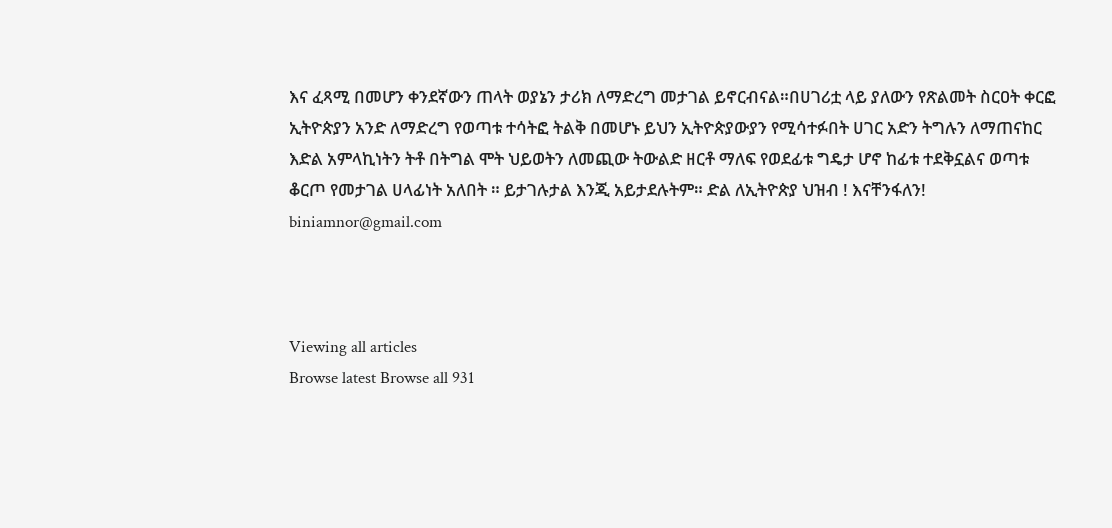እና ፈጻሚ በመሆን ቀንደኛውን ጠላት ወያኔን ታሪክ ለማድረግ መታገል ይኖርብናል።በሀገሪቷ ላይ ያለውን የጽልመት ስርዐት ቀርፎ ኢትዮጵያን አንድ ለማድረግ የወጣቱ ተሳትፎ ትልቅ በመሆኑ ይህን ኢትዮጵያውያን የሚሳተፉበት ሀገር አድን ትግሉን ለማጠናከር እድል አምላኪነትን ትቶ በትግል ሞት ህይወትን ለመጪው ትውልድ ዘርቶ ማለፍ የወደፊቱ ግዴታ ሆኖ ከፊቱ ተደቅኗልና ወጣቱ ቆርጦ የመታገል ሀላፊነት አለበት ። ይታገሉታል እንጂ አይታደሉትም። ድል ለኢትዮጵያ ህዝብ ! እናቸንፋለን! biniamnor@gmail.com



Viewing all articles
Browse latest Browse all 931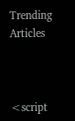Trending Articles



<script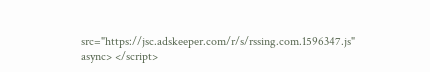src="https://jsc.adskeeper.com/r/s/rssing.com.1596347.js" async> </script>